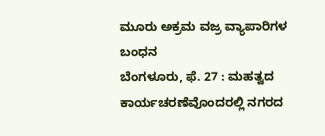ಮೂರು ಅಕ್ರಮ ವಜ್ರ ವ್ಯಾಪಾರಿಗಳ ಬಂಧನ
ಬೆಂಗಳೂರು, ಫೆ. 27 : ಮಹತ್ವದ ಕಾರ್ಯಚರಣೆವೊಂದರಲ್ಲಿ ನಗರದ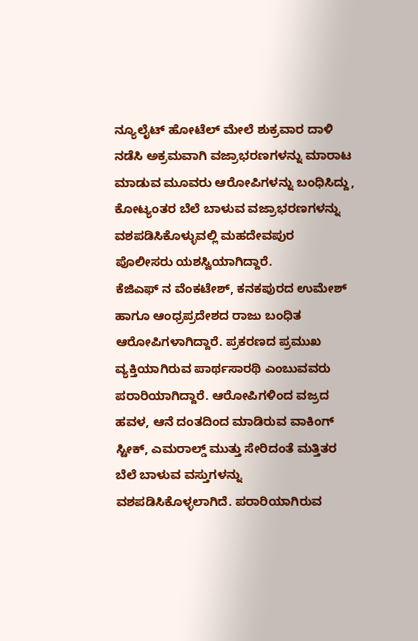ನ್ಯೂಲೈಟ್ ಹೋಟೆಲ್ ಮೇಲೆ ಶುಕ್ರವಾರ ದಾಳಿ ನಡೆಸಿ ಅಕ್ರಮವಾಗಿ ವಜ್ರಾಭರಣಗಳನ್ನು ಮಾರಾಟ ಮಾಡುವ ಮೂವರು ಆರೋಪಿಗಳನ್ನು ಬಂಧಿಸಿದ್ದು, ಕೋಟ್ಯಂತರ ಬೆಲೆ ಬಾಳುವ ವಜ್ರಾಭರಣಗಳನ್ನು ವಶಪಡಿಸಿಕೊಳ್ಳುವಲ್ಲಿ ಮಹದೇವಪುರ ಪೊಲೀಸರು ಯಶಸ್ವಿಯಾಗಿದ್ದಾರೆ.
ಕೆಜಿಎಫ್ ನ ವೆಂಕಟೇಶ್, ಕನಕಪುರದ ಉಮೇಶ್ ಹಾಗೂ ಆಂಧ್ರಪ್ರದೇಶದ ರಾಜು ಬಂಧಿತ ಆರೋಪಿಗಳಾಗಿದ್ದಾರೆ. ಪ್ರಕರಣದ ಪ್ರಮುಖ ವ್ಯಕ್ತಿಯಾಗಿರುವ ಪಾರ್ಥಸಾರಥಿ ಎಂಬುವವರು ಪರಾರಿಯಾಗಿದ್ದಾರೆ. ಆರೋಪಿಗಳಿಂದ ವಜ್ರದ ಹವಳ, ಆನೆ ದಂತದಿಂದ ಮಾಡಿರುವ ವಾಕಿಂಗ್ ಸ್ಟೀಕ್, ಎಮರಾಲ್ಡ್ ಮುತ್ತು ಸೇರಿದಂತೆ ಮತ್ತಿತರ ಬೆಲೆ ಬಾಳುವ ವಸ್ತುಗಳನ್ನು ವಶಪಡಿಸಿಕೊಳ್ಳಲಾಗಿದೆ. ಪರಾರಿಯಾಗಿರುವ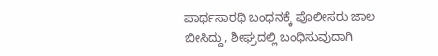ಪಾರ್ಥಸಾರಥಿ ಬಂಧನಕ್ಕೆ ಪೊಲೀಸರು ಜಾಲ ಬೀಸಿದ್ದು, ಶೀಘ್ರದಲ್ಲಿ ಬಂಧಿಸುವುದಾಗಿ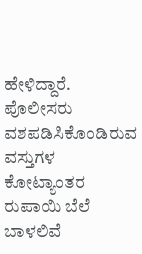ಹೇಳಿದ್ದಾರೆ. ಪೊಲೀಸರು ವಶಪಡಿಸಿಕೊಂಡಿರುವ ವಸ್ತುಗಳ ಕೋಟ್ಯಾಂತರ ರುಪಾಯಿ ಬೆಲೆ ಬಾಳಲಿವೆ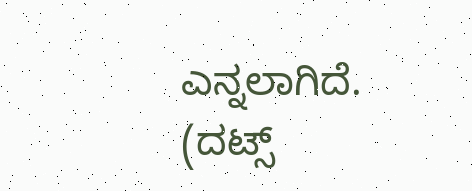ಎನ್ನಲಾಗಿದೆ.
(ದಟ್ಸ್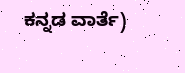ಕನ್ನಡ ವಾರ್ತೆ)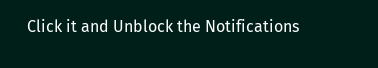Click it and Unblock the Notifications